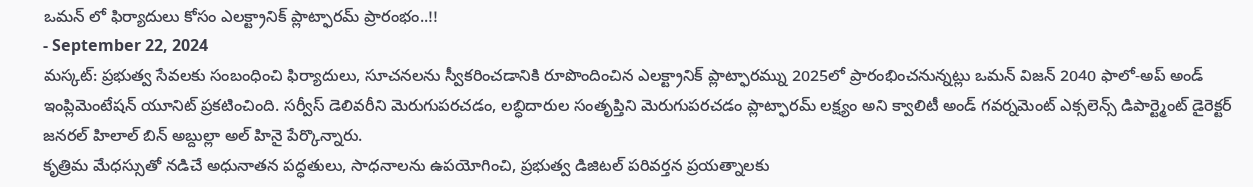ఒమన్ లో ఫిర్యాదులు కోసం ఎలక్ట్రానిక్ ప్లాట్ఫారమ్ ప్రారంభం..!!
- September 22, 2024
మస్కట్: ప్రభుత్వ సేవలకు సంబంధించి ఫిర్యాదులు, సూచనలను స్వీకరించడానికి రూపొందించిన ఎలక్ట్రానిక్ ప్లాట్ఫారమ్ను 2025లో ప్రారంభించనున్నట్లు ఒమన్ విజన్ 2040 ఫాలో-అప్ అండ్ ఇంప్లిమెంటేషన్ యూనిట్ ప్రకటించింది. సర్వీస్ డెలివరీని మెరుగుపరచడం, లబ్ధిదారుల సంతృప్తిని మెరుగుపరచడం ప్లాట్ఫారమ్ లక్ష్యం అని క్వాలిటీ అండ్ గవర్నమెంట్ ఎక్సలెన్స్ డిపార్ట్మెంట్ డైరెక్టర్ జనరల్ హిలాల్ బిన్ అబ్దుల్లా అల్ హినై పేర్కొన్నారు.
కృత్రిమ మేధస్సుతో నడిచే అధునాతన పద్ధతులు, సాధనాలను ఉపయోగించి, ప్రభుత్వ డిజిటల్ పరివర్తన ప్రయత్నాలకు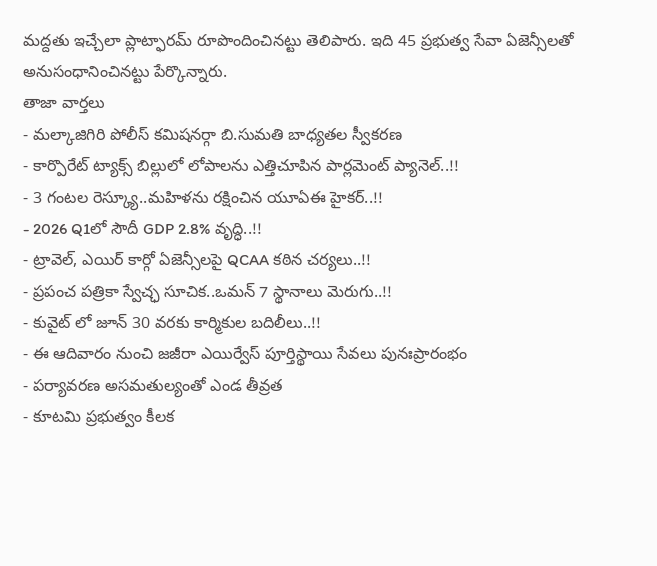మద్దతు ఇచ్చేలా ప్లాట్ఫారమ్ రూపొందించినట్టు తెలిపారు. ఇది 45 ప్రభుత్వ సేవా ఏజెన్సీలతో అనుసంధానించినట్టు పేర్కొన్నారు.
తాజా వార్తలు
- మల్కాజిగిరి పోలీస్ కమిషనర్గా బి.సుమతి బాధ్యతల స్వీకరణ
- కార్పొరేట్ ట్యాక్స్ బిల్లులో లోపాలను ఎత్తిచూపిన పార్లమెంట్ ప్యానెల్..!!
- 3 గంటల రెస్క్యూ..మహిళను రక్షించిన యూఏఈ హైకర్..!!
- 2026 Q1లో సౌదీ GDP 2.8% వృద్ధి..!!
- ట్రావెల్, ఎయిర్ కార్గో ఏజెన్సీలపై QCAA కఠిన చర్యలు..!!
- ప్రపంచ పత్రికా స్వేచ్ఛ సూచిక..ఒమన్ 7 స్థానాలు మెరుగు..!!
- కువైట్ లో జూన్ 30 వరకు కార్మికుల బదిలీలు..!!
- ఈ ఆదివారం నుంచి జజీరా ఎయిర్వేస్ పూర్తిస్థాయి సేవలు పునఃప్రారంభం
- పర్యావరణ అసమతుల్యంతో ఎండ తీవ్రత
- కూటమి ప్రభుత్వం కీలక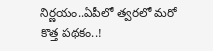నిర్ణయం..ఏపీలో త్వరలో మరో కొత్త పథకం..!